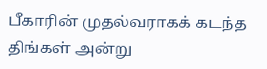பீகாரின் முதல்வராகக் கடந்த திங்கள் அன்று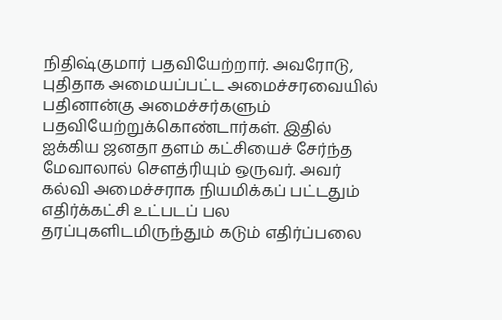நிதிஷ்குமார் பதவியேற்றார். அவரோடு, புதிதாக அமையப்பட்ட அமைச்சரவையில் பதினான்கு அமைச்சர்களும் பதவியேற்றுக்கொண்டார்கள். இதில் ஐக்கிய ஜனதா தளம் கட்சியைச் சேர்ந்த மேவாலால் செளத்ரியும் ஒருவர். அவர் கல்வி அமைச்சராக நியமிக்கப் பட்டதும் எதிர்க்கட்சி உட்படப் பல தரப்புகளிடமிருந்தும் கடும் எதிர்ப்பலை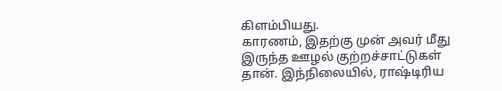கிளம்பியது.
காரணம், இதற்கு முன் அவர் மீது இருந்த ஊழல் குற்றச்சாட்டுகள் தான். இந்நிலையில், ராஷ்டிரிய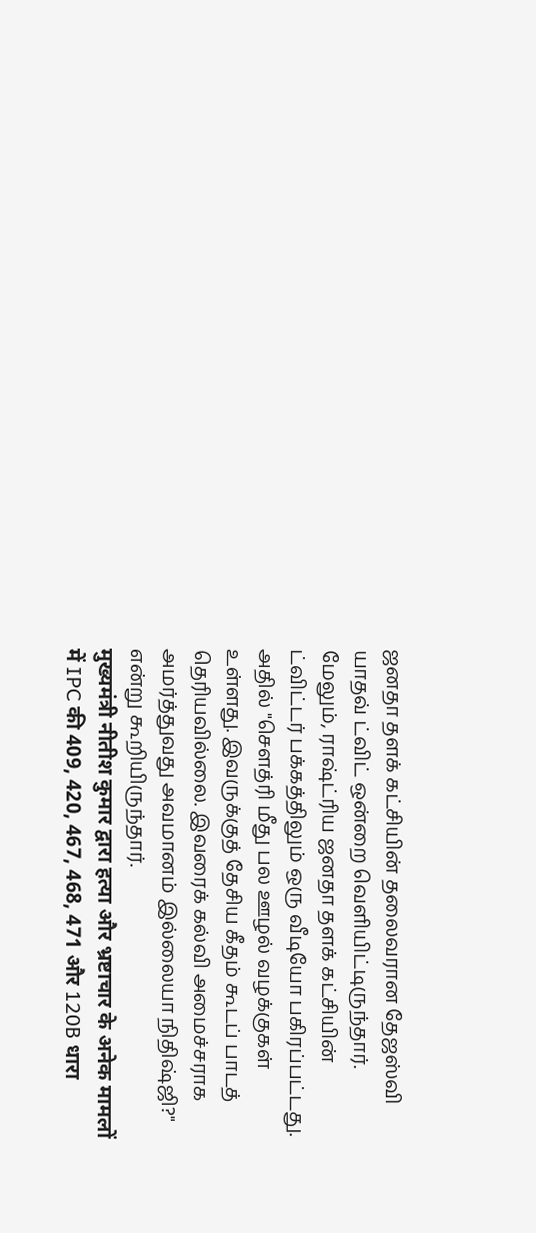ஜனதா தளக் கட்சியின் தலைவரான தேஜஸ்வி யாதவ் ட்விட் ஒன்றை வெளியிட்டிருந்தார். மேலும், ராஷ்ட்ரிய ஜனதா தளக் கட்சியின் ட்விட்டர் பக்கத்திலும் ஒரு வீடியோ பகிரப்பட்டது. அதில் "செளத்ரி மீது பல ஊழல் வழக்குகள் உள்ளது. இவருக்குத் தேசிய கீதம் கூடப் பாடத் தெரியவில்லை. இவரைக் கல்வி அமைச்சராக அமர்த்துவது அவமானம் இல்லையா நிதிஷ்ஜி?" என்று கூறியிருந்தார்.
मुख्यमंत्री नीतीश कुमार द्वारा हत्या और भ्रष्टाचार के अनेक मामलों में IPC की 409, 420, 467, 468, 471 और 120B धारा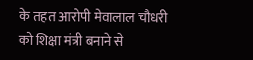के तहत आरोपी मेवालाल चौधरी को शिक्षा मंत्री बनाने से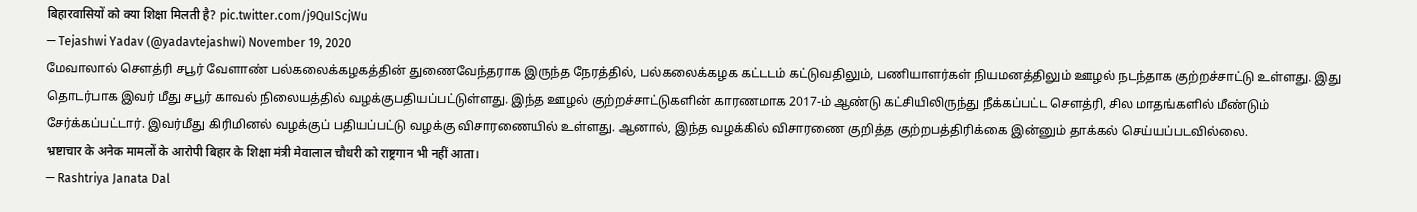बिहारवासियों को क्या शिक्षा मिलती है? pic.twitter.com/j9QuIScjWu
— Tejashwi Yadav (@yadavtejashwi) November 19, 2020
மேவாலால் செளத்ரி சபூர் வேளாண் பல்கலைக்கழகத்தின் துணைவேந்தராக இருந்த நேரத்தில், பல்கலைக்கழக கட்டடம் கட்டுவதிலும், பணியாளர்கள் நியமனத்திலும் ஊழல் நடந்தாக குற்றச்சாட்டு உள்ளது. இது தொடர்பாக இவர் மீது சபூர் காவல் நிலையத்தில் வழக்குபதியப்பட்டுள்ளது. இந்த ஊழல் குற்றச்சாட்டுகளின் காரணமாக 2017-ம் ஆண்டு கட்சியிலிருந்து நீக்கப்பட்ட செளத்ரி, சில மாதங்களில் மீண்டும் சேர்க்கப்பட்டார். இவர்மீது கிரிமினல் வழக்குப் பதியப்பட்டு வழக்கு விசாரணையில் உள்ளது. ஆனால், இந்த வழக்கில் விசாரணை குறித்த குற்றபத்திரிக்கை இன்னும் தாக்கல் செய்யப்படவில்லை.
भ्रष्टाचार के अनेक मामलों के आरोपी बिहार के शिक्षा मंत्री मेवालाल चौधरी को राष्ट्रगान भी नहीं आता।
— Rashtriya Janata Dal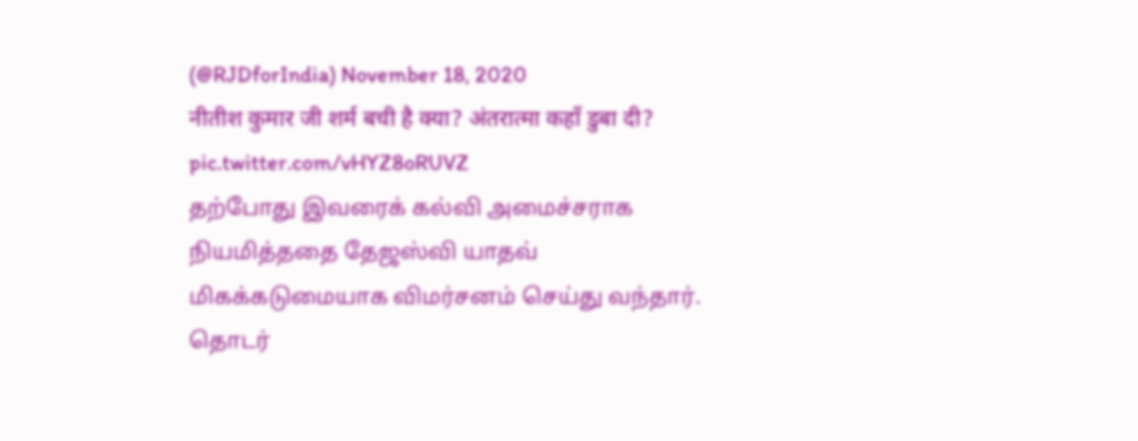(@RJDforIndia) November 18, 2020
नीतीश कुमार जी शर्म बची है क्या? अंतरात्मा कहाँ डुबा दी? pic.twitter.com/vHYZ8oRUVZ
தற்போது இவரைக் கல்வி அமைச்சராக நியமித்ததை தேஜஸ்வி யாதவ் மிகக்கடுமையாக விமர்சனம் செய்து வந்தார். தொடர்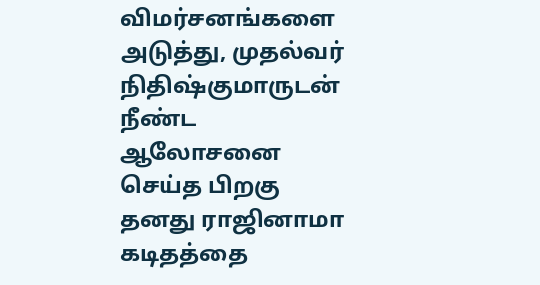விமர்சனங்களை அடுத்து, முதல்வர் நிதிஷ்குமாருடன் நீண்ட ஆலோசனை செய்த பிறகு தனது ராஜினாமா கடிதத்தை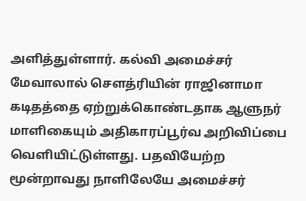அளித்துள்ளார். கல்வி அமைச்சர் மேவாலால் செளத்ரியின் ராஜினாமா கடிதத்தை ஏற்றுக்கொண்டதாக ஆளுநர் மாளிகையும் அதிகாரப்பூர்வ அறிவிப்பை வெளியிட்டுள்ளது. பதவியேற்ற மூன்றாவது நாளிலேயே அமைச்சர்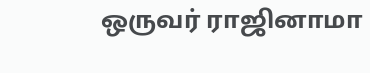ஒருவர் ராஜினாமா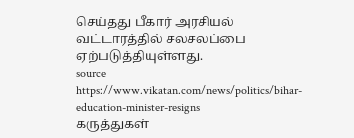செய்தது பீகார் அரசியல் வட்டாரத்தில் சலசலப்பை ஏற்படுத்தியுள்ளது.
source https://www.vikatan.com/news/politics/bihar-education-minister-resigns
கருத்துகள்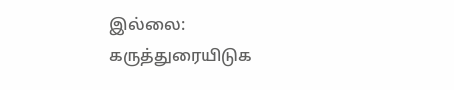இல்லை:
கருத்துரையிடுக